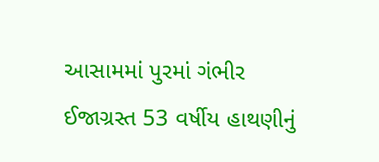આસામમાં પુરમાં ગંભીર ઈજાગ્રસ્ત 53 વર્ષીય હાથણીનું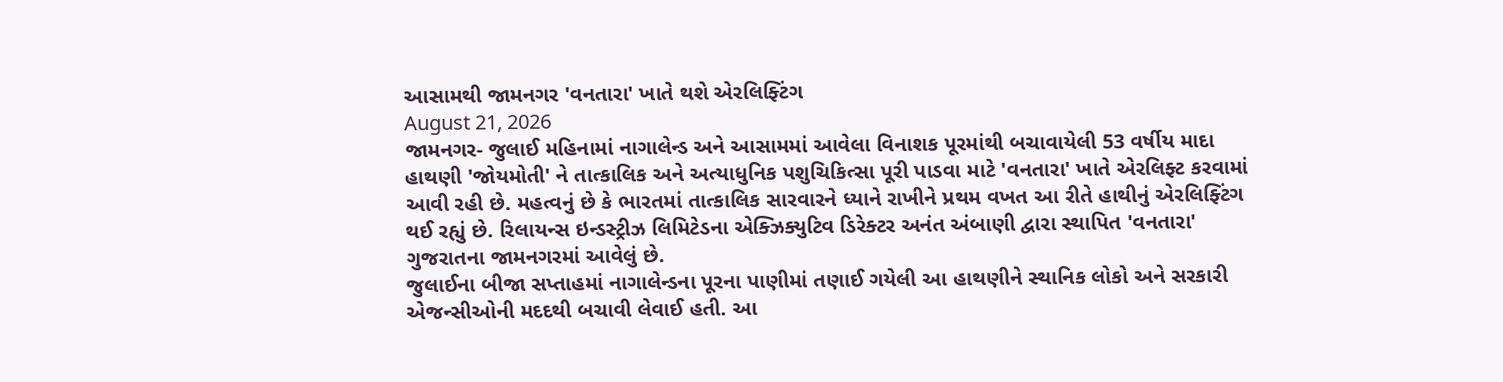આસામથી જામનગર 'વનતારા' ખાતે થશે એરલિફ્ટિંગ
August 21, 2026
જામનગર- જુલાઈ મહિનામાં નાગાલેન્ડ અને આસામમાં આવેલા વિનાશક પૂરમાંથી બચાવાયેલી 53 વર્ષીય માદા હાથણી 'જોયમોતી' ને તાત્કાલિક અને અત્યાધુનિક પશુચિકિત્સા પૂરી પાડવા માટે 'વનતારા' ખાતે એરલિફ્ટ કરવામાં આવી રહી છે. મહત્વનું છે કે ભારતમાં તાત્કાલિક સારવારને ધ્યાને રાખીને પ્રથમ વખત આ રીતે હાથીનું એરલિફ્ટિંગ થઈ રહ્યું છે. રિલાયન્સ ઇન્ડસ્ટ્રીઝ લિમિટેડના એક્ઝિક્યુટિવ ડિરેક્ટર અનંત અંબાણી દ્વારા સ્થાપિત 'વનતારા' ગુજરાતના જામનગરમાં આવેલું છે.
જુલાઈના બીજા સપ્તાહમાં નાગાલેન્ડના પૂરના પાણીમાં તણાઈ ગયેલી આ હાથણીને સ્થાનિક લોકો અને સરકારી એજન્સીઓની મદદથી બચાવી લેવાઈ હતી. આ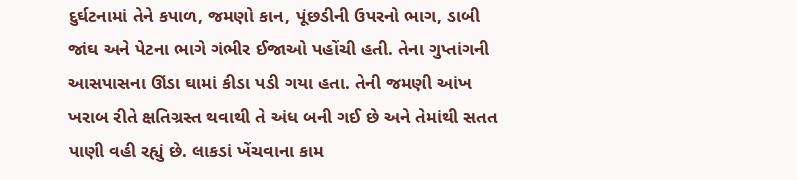દુર્ઘટનામાં તેને કપાળ, જમણો કાન, પૂંછડીની ઉપરનો ભાગ, ડાબી જાંઘ અને પેટના ભાગે ગંભીર ઈજાઓ પહોંચી હતી. તેના ગુપ્તાંગની આસપાસના ઊંડા ઘામાં કીડા પડી ગયા હતા. તેની જમણી આંખ ખરાબ રીતે ક્ષતિગ્રસ્ત થવાથી તે અંધ બની ગઈ છે અને તેમાંથી સતત પાણી વહી રહ્યું છે. લાકડાં ખેંચવાના કામ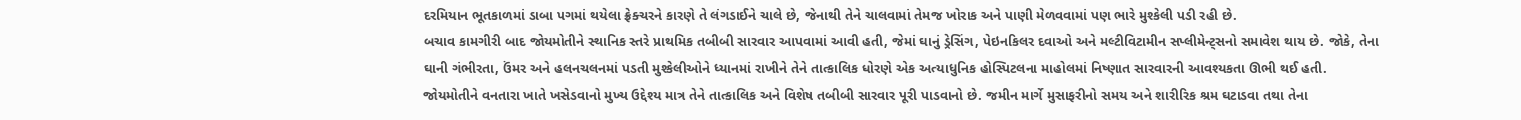દરમિયાન ભૂતકાળમાં ડાબા પગમાં થયેલા ફ્રેક્ચરને કારણે તે લંગડાઈને ચાલે છે, જેનાથી તેને ચાલવામાં તેમજ ખોરાક અને પાણી મેળવવામાં પણ ભારે મુશ્કેલી પડી રહી છે.
બચાવ કામગીરી બાદ જોયમોતીને સ્થાનિક સ્તરે પ્રાથમિક તબીબી સારવાર આપવામાં આવી હતી, જેમાં ઘાનું ડ્રેસિંગ, પેઇનકિલર દવાઓ અને મલ્ટીવિટામીન સપ્લીમેન્ટ્સનો સમાવેશ થાય છે. જોકે, તેના ઘાની ગંભીરતા, ઉંમર અને હલનચલનમાં પડતી મુશ્કેલીઓને ધ્યાનમાં રાખીને તેને તાત્કાલિક ધોરણે એક અત્યાધુનિક હોસ્પિટલના માહોલમાં નિષ્ણાત સારવારની આવશ્યકતા ઊભી થઈ હતી. જોયમોતીને વનતારા ખાતે ખસેડવાનો મુખ્ય ઉદ્દેશ્ય માત્ર તેને તાત્કાલિક અને વિશેષ તબીબી સારવાર પૂરી પાડવાનો છે. જમીન માર્ગે મુસાફરીનો સમય અને શારીરિક શ્રમ ઘટાડવા તથા તેના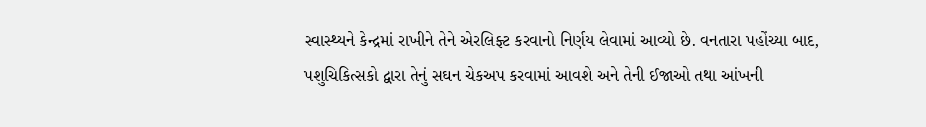સ્વાસ્થ્યને કેન્દ્રમાં રાખીને તેને એરલિફ્ટ કરવાનો નિર્ણય લેવામાં આવ્યો છે. વનતારા પહોંચ્યા બાદ, પશુચિકિત્સકો દ્વારા તેનું સઘન ચેકઅપ કરવામાં આવશે અને તેની ઈજાઓ તથા આંખની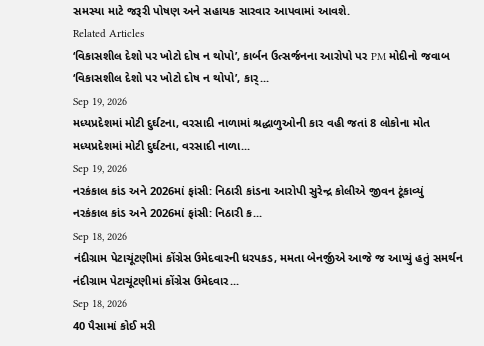સમસ્યા માટે જરૂરી પોષણ અને સહાયક સારવાર આપવામાં આવશે.
Related Articles
‘વિકાસશીલ દેશો પર ખોટો દોષ ન થોપો’, કાર્બન ઉત્સર્જનના આરોપો પર PM મોદીનો જવાબ
‘વિકાસશીલ દેશો પર ખોટો દોષ ન થોપો’, કાર્...
Sep 19, 2026
મધ્યપ્રદેશમાં મોટી દુર્ઘટના, વરસાદી નાળામાં શ્રદ્ધાળુઓની કાર વહી જતાં 8 લોકોના મોત
મધ્યપ્રદેશમાં મોટી દુર્ઘટના, વરસાદી નાળા...
Sep 19, 2026
નરકંકાલ કાંડ અને 2026માં ફાંસી: નિઠારી કાંડના આરોપી સુરેન્દ્ર કોલીએ જીવન ટૂંકાવ્યું
નરકંકાલ કાંડ અને 2026માં ફાંસી: નિઠારી ક...
Sep 18, 2026
નંદીગ્રામ પેટાચૂંટણીમાં કોંગ્રેસ ઉમેદવારની ધરપકડ, મમતા બેનર્જીએ આજે જ આપ્યું હતું સમર્થન
નંદીગ્રામ પેટાચૂંટણીમાં કોંગ્રેસ ઉમેદવાર...
Sep 18, 2026
40 પૈસામાં કોઈ મરી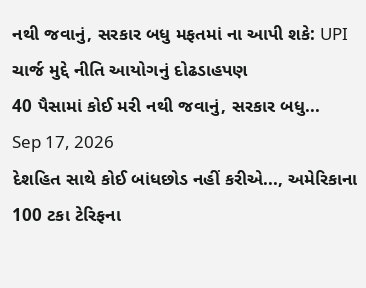નથી જવાનું, સરકાર બધુ મફતમાં ના આપી શકે: UPI ચાર્જ મુદ્દે નીતિ આયોગનું દોઢડાહપણ
40 પૈસામાં કોઈ મરી નથી જવાનું, સરકાર બધુ...
Sep 17, 2026
દેશહિત સાથે કોઈ બાંધછોડ નહીં કરીએ..., અમેરિકાના 100 ટકા ટેરિફના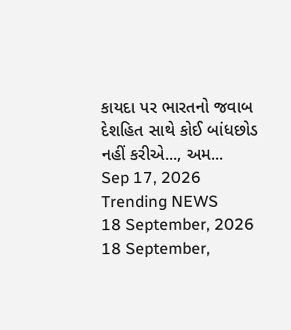કાયદા પર ભારતનો જવાબ
દેશહિત સાથે કોઈ બાંધછોડ નહીં કરીએ..., અમ...
Sep 17, 2026
Trending NEWS
18 September, 2026
18 September,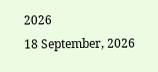2026
18 September, 2026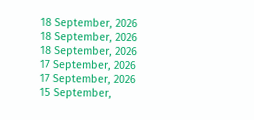18 September, 2026
18 September, 2026
18 September, 2026
17 September, 2026
17 September, 2026
15 September,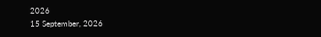2026
15 September, 2026